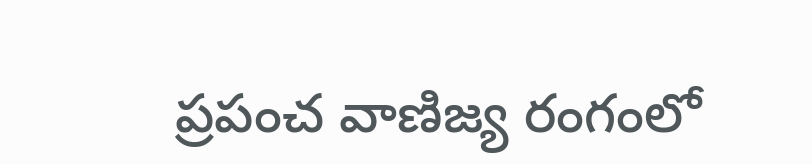ప్రపంచ వాణిజ్య రంగంలో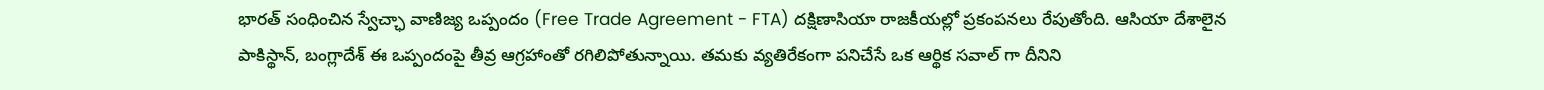భారత్ సంధించిన స్వేచ్ఛా వాణిజ్య ఒప్పందం (Free Trade Agreement - FTA) దక్షిణాసియా రాజకీయల్లో ప్రకంపనలు రేపుతోంది. ఆసియా దేశాలైన పాకిస్థాన్, బంగ్లాదేశ్ ఈ ఒప్పందంపై తీవ్ర ఆగ్రహాంతో రగిలిపోతున్నాయి. తమకు వ్యతిరేకంగా పనిచేసే ఒక ఆర్థిక సవాల్ గా దీనిని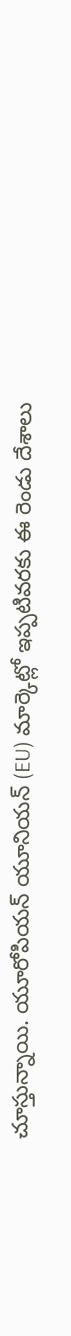చూస్తున్నాయి. యూరోపియన్ యూనియన్ (EU) మార్కెట్లో ఇప్పటివరకు ఈ రెండు దేశాలు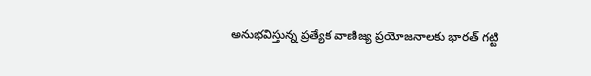అనుభవిస్తున్న ప్రత్యేక వాణిజ్య ప్రయోజనాలకు భారత్ గట్టి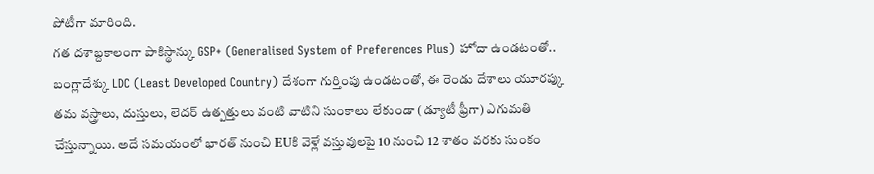పోటీగా మారింది.
గత దశాబ్దకాలంగా పాకిస్థాన్కు GSP+ (Generalised System of Preferences Plus) హోదా ఉండటంతో.. బంగ్లాదేశ్కు LDC (Least Developed Country) దేశంగా గుర్తింపు ఉండటంతో, ఈ రెండు దేశాలు యూరప్కు తమ వస్త్రాలు, దుస్తులు, లెదర్ ఉత్పత్తులు వంటి వాటిని సుంకాలు లేకుండా (డ్యూటీ ఫ్రీగా) ఎగుమతి చేస్తున్నాయి. అదే సమయంలో భారత్ నుంచి EUకి వెళ్లే వస్తువులపై 10 నుంచి 12 శాతం వరకు సుంకం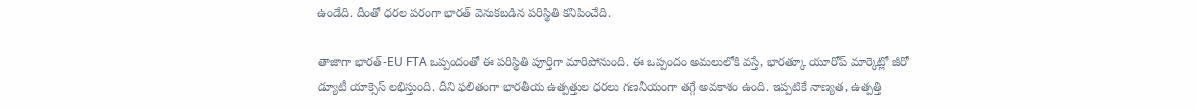ఉండేది. దీంతో ధరల పరంగా భారత్ వెనుకబడిన పరిస్థితి కనిపించేది.

తాజాగా భారత్-EU FTA ఒప్పందంతో ఈ పరిస్థితి పూర్తిగా మారిపోనుంది. ఈ ఒప్పందం అమలులోకి వస్తే, భారత్కూ యూరోప్ మార్కెట్లో జీరో డ్యూటీ యాక్సెస్ లభిస్తుంది. దీని ఫలితంగా భారతీయ ఉత్పత్తుల ధరలు గణనీయంగా తగ్గే అవకాశం ఉంది. ఇప్పటికే నాణ్యత, ఉత్పత్తి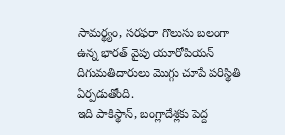సామర్థ్యం, సరఫరా గొలుసు బలంగా ఉన్న భారత్ వైపు యూరోపియన్ దిగుమతిదారులు మొగ్గు చూపే పరిస్థితి ఏర్పడుతోంది.
ఇది పాకిస్థాన్, బంగ్లాదేశ్లకు పెద్ద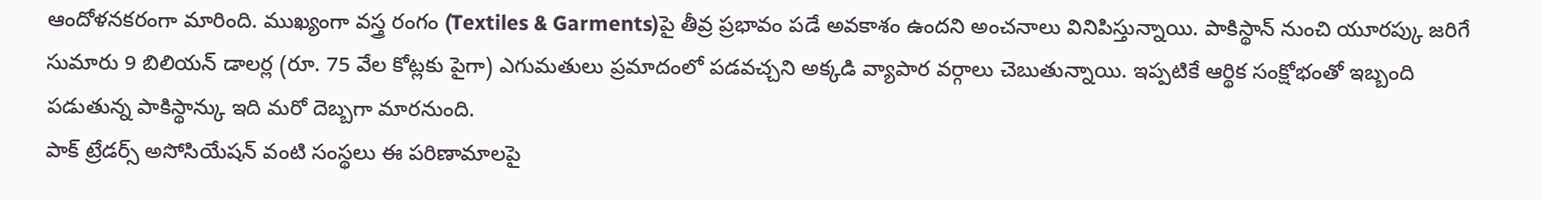ఆందోళనకరంగా మారింది. ముఖ్యంగా వస్త్ర రంగం (Textiles & Garments)పై తీవ్ర ప్రభావం పడే అవకాశం ఉందని అంచనాలు వినిపిస్తున్నాయి. పాకిస్థాన్ నుంచి యూరప్కు జరిగే సుమారు 9 బిలియన్ డాలర్ల (రూ. 75 వేల కోట్లకు పైగా) ఎగుమతులు ప్రమాదంలో పడవచ్చని అక్కడి వ్యాపార వర్గాలు చెబుతున్నాయి. ఇప్పటికే ఆర్థిక సంక్షోభంతో ఇబ్బంది పడుతున్న పాకిస్థాన్కు ఇది మరో దెబ్బగా మారనుంది.
పాక్ ట్రేడర్స్ అసోసియేషన్ వంటి సంస్థలు ఈ పరిణామాలపై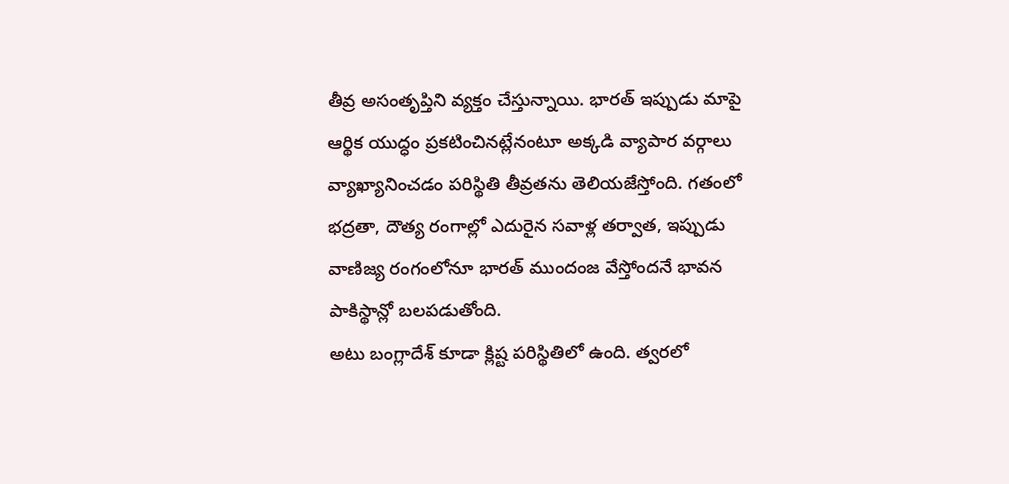తీవ్ర అసంతృప్తిని వ్యక్తం చేస్తున్నాయి. భారత్ ఇప్పుడు మాపై ఆర్థిక యుద్ధం ప్రకటించినట్లేనంటూ అక్కడి వ్యాపార వర్గాలు వ్యాఖ్యానించడం పరిస్థితి తీవ్రతను తెలియజేస్తోంది. గతంలో భద్రతా, దౌత్య రంగాల్లో ఎదురైన సవాళ్ల తర్వాత, ఇప్పుడు వాణిజ్య రంగంలోనూ భారత్ ముందంజ వేస్తోందనే భావన పాకిస్థాన్లో బలపడుతోంది.
అటు బంగ్లాదేశ్ కూడా క్లిష్ట పరిస్థితిలో ఉంది. త్వరలో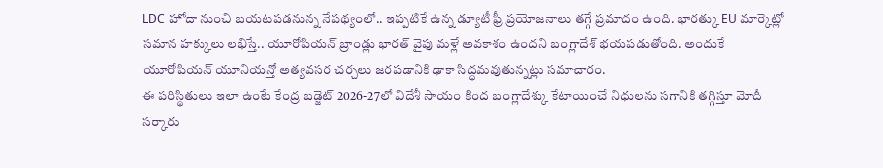LDC హోదా నుంచి బయటపడనున్న నేపథ్యంలో.. ఇప్పటికే ఉన్న డ్యూటీ ఫ్రీ ప్రయోజనాలు తగ్గే ప్రమాదం ఉంది. భారత్కు EU మార్కెట్లో సమాన హక్కులు లభిస్తే.. యూరోపియన్ బ్రాండ్లు భారత్ వైపు మళ్లే అవకాశం ఉందని బంగ్లాదేశ్ భయపడుతోంది. అందుకే యూరోపియన్ యూనియన్తో అత్యవసర చర్చలు జరపడానికి ఢాకా సిద్ధమవుతున్నట్లు సమాచారం.
ఈ పరిస్థితులు ఇలా ఉంటే కేంద్ర బడ్జెట్ 2026-27లో విదేశీ సాయం కింద బంగ్లాదేశ్కు కేటాయించే నిధులను సగానికి తగ్గిస్తూ మోదీ సర్కారు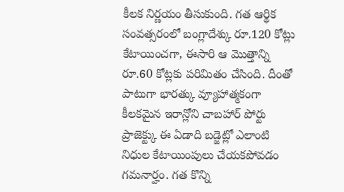కీలక నిర్ణయం తీసుకుంది. గత ఆర్థిక సంవత్సరంలో బంగ్లాదేశ్కు రూ.120 కోట్లు కేటాయించగా, ఈసారి ఆ మొత్తాన్ని రూ.60 కోట్లకు పరిమితం చేసింది. దీంతో పాటుగా భారత్కు వ్యూహాత్మకంగా కీలకమైన ఇరాన్లోని చాబహార్ పోర్టు ప్రాజెక్ట్కు ఈ ఏడాది బడ్జెట్లో ఎలాంటి నిధుల కేటాయింపులు చేయకపోవడం గమనార్హం. గత కొన్ని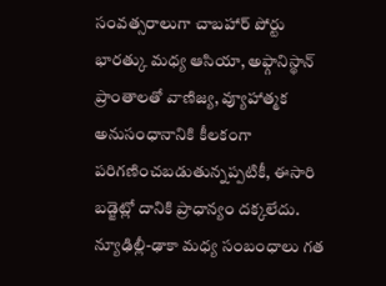సంవత్సరాలుగా చాబహార్ పోర్టు భారత్కు మధ్య ఆసియా, అఫ్గానిస్థాన్ ప్రాంతాలతో వాణిజ్య, వ్యూహాత్మక అనుసంధానానికి కీలకంగా పరిగణించబడుతున్నప్పటికీ, ఈసారి బడ్జెట్లో దానికి ప్రాధాన్యం దక్కలేదు.
న్యూఢిల్లీ-ఢాకా మధ్య సంబంధాలు గత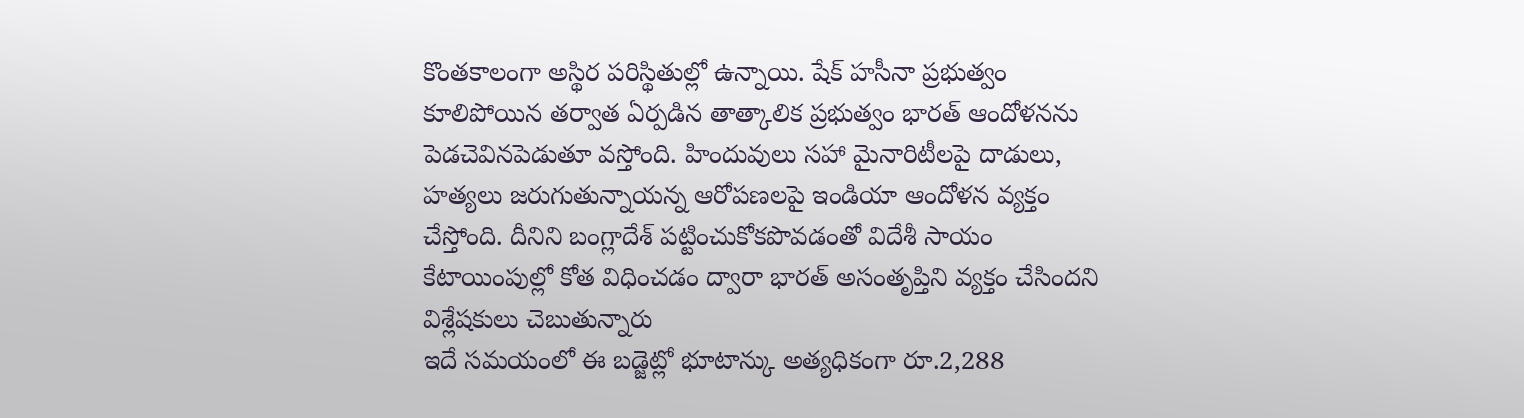కొంతకాలంగా అస్థిర పరిస్థితుల్లో ఉన్నాయి. షేక్ హసీనా ప్రభుత్వం కూలిపోయిన తర్వాత ఏర్పడిన తాత్కాలిక ప్రభుత్వం భారత్ ఆందోళనను పెడచెవినపెడుతూ వస్తోంది. హిందువులు సహా మైనారిటీలపై దాడులు, హత్యలు జరుగుతున్నాయన్న ఆరోపణలపై ఇండియా ఆందోళన వ్యక్తం చేస్తోంది. దీనిని బంగ్లాదేశ్ పట్టించుకోకపొవడంతో విదేశీ సాయం కేటాయింపుల్లో కోత విధించడం ద్వారా భారత్ అసంతృప్తిని వ్యక్తం చేసిందని విశ్లేషకులు చెబుతున్నారు
ఇదే సమయంలో ఈ బడ్జెట్లో భూటాన్కు అత్యధికంగా రూ.2,288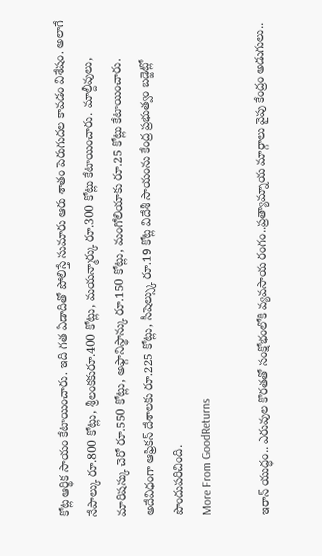కోట్ల ఆర్థిక సాయం కేటాయించారు. ఇది గత ఏడాదితో పోలిస్తే సుమారు ఆరు శాతం పెరుగుదల కావడం విశేషం. అలాగే నేపాల్కు రూ.800 కోట్లు, శ్రీలంకకురూ.400 కోట్లు, మయన్మార్కు రూ.300 కోట్లు కేటాయించారు. మాల్దీవులు, మారిషస్కు చెరో రూ.550 కోట్లు, అఫ్గానిస్థాన్కు రూ.150 కోట్లు, మంగోలియాకు రూ.25 కోట్లు కేటాయించారు. అదేవిధంగా ఆఫ్రికన్ దేశాలకు రూ.225 కోట్లు, సీషెల్స్కు రూ.19 కోట్ల విదేశీ సాయంను కేంద్ర ప్రభుత్వం బడ్జెట్లో పొందుపరిచింది.
More From GoodReturns

ఇరాన్ యుద్ధం.. ఎరువుల కొరతతో సంక్షోభంలోకి వ్యవసాయ రంగం..ప్రత్యామ్నాయ మార్గాలు వైపు కేంద్రం అడుగులు..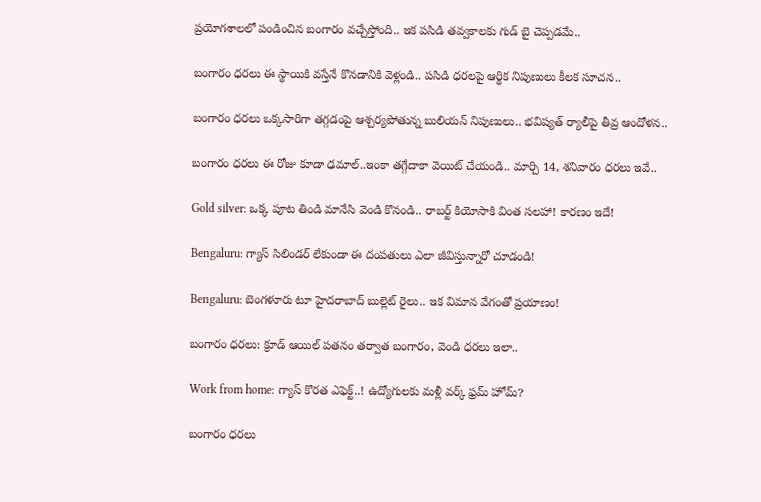ప్రయోగశాలలో పండించిన బంగారం వచ్చేస్తోంది.. ఇక పసిడి తవ్వకాలకు గుడ్ బై చెప్పడమే..

బంగారం ధరలు ఈ స్థాయికి వస్తేనే కొనడానికి వెళ్లండి.. పసిడి ధరలపై ఆర్థిక నిపుణులు కీలక సూచన..

బంగారం ధరలు ఒక్కసారిగా తగ్గడంపై ఆశ్చర్యపోతున్న బులియన్ నిపుణులు.. భవిష్యత్ ర్యాలీపై తీవ్ర ఆందోళన..

బంగారం ధరలు ఈ రోజు కూడా ఢమాల్..ఇంకా తగ్గేదాకా వెయిట్ చేయండి.. మార్చి 14, శనివారం ధరలు ఇవే..

Gold silver: ఒక్క పూట తిండి మానేసి వెండి కొనండి.. రాబర్ట్ కియోసాకి వింత సలహా! కారణం ఇదే!

Bengaluru: గ్యాస్ సిలిండర్ లేకుండా ఈ దంపతులు ఎలా జీవిస్తున్నారో చూడండి!

Bengaluru: బెంగళూరు టూ హైదరాబాద్ బుల్లెట్ రైలు.. ఇక విమాన వేగంతో ప్రయాణం!

బంగారం ధరలు: క్రూడ్ ఆయిల్ పతనం తర్వాత బంగారం, వెండి ధరలు ఇలా..

Work from home: గ్యాస్ కొరత ఎఫెక్ట్..! ఉద్యోగులకు మళ్లీ వర్క్ ఫ్రమ్ హోమ్?

బంగారం ధరలు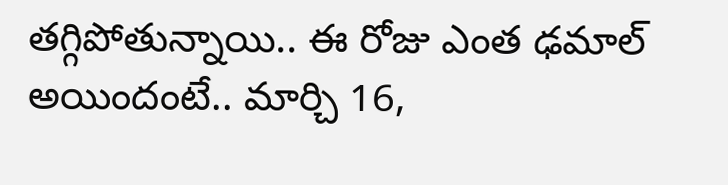తగ్గిపోతున్నాయి.. ఈ రోజు ఎంత ఢమాల్ అయిందంటే.. మార్చి 16,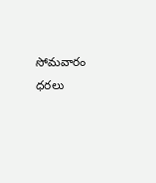సోమవారం ధరలు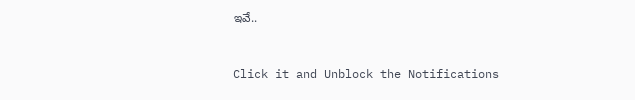ఇవే..



Click it and Unblock the Notifications